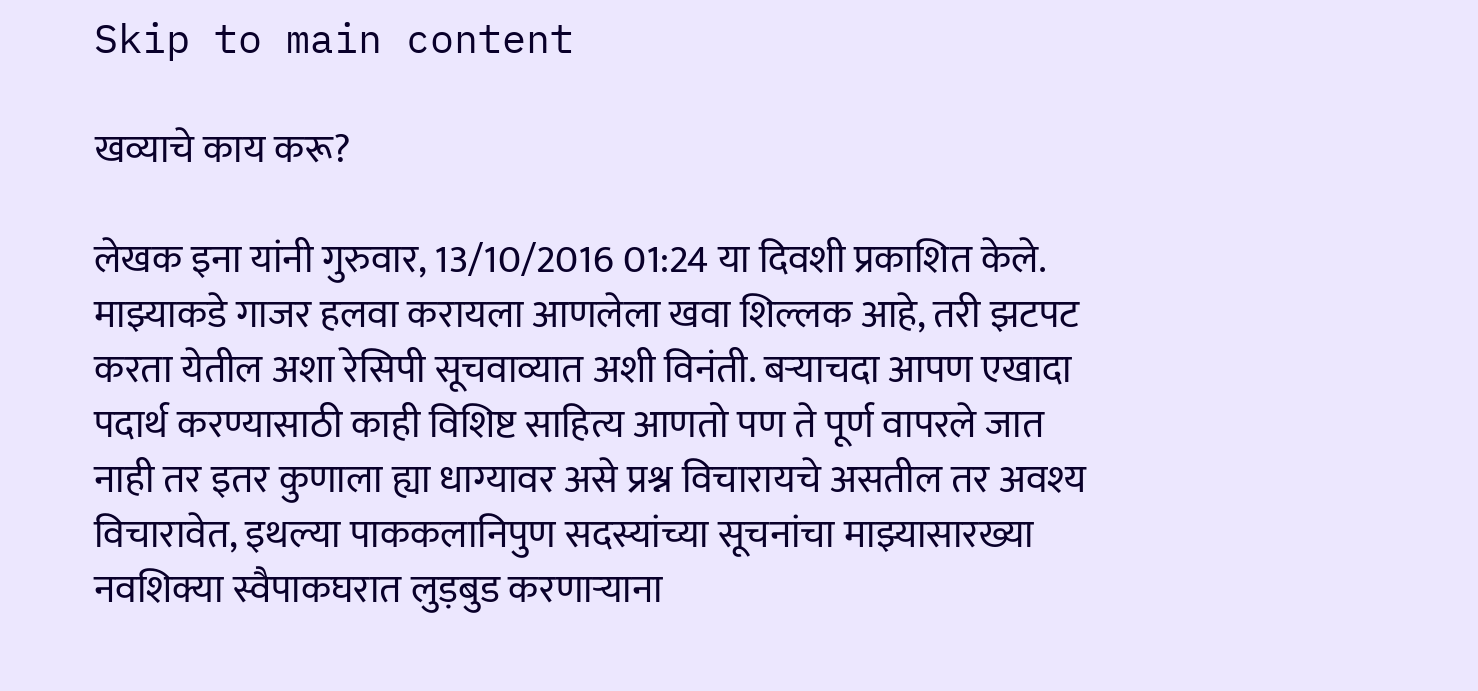Skip to main content

खव्याचे काय करू?

लेखक इना यांनी गुरुवार, 13/10/2016 01:24 या दिवशी प्रकाशित केले.
माझ्याकडे गाजर हलवा करायला आणलेला खवा शिल्लक आहे, तरी झटपट करता येतील अशा रेसिपी सूचवाव्यात अशी विनंती. बऱ्याचदा आपण एखादा पदार्थ करण्यासाठी काही विशिष्ट साहित्य आणतो पण ते पूर्ण वापरले जात नाही तर इतर कुणाला ह्या धाग्यावर असे प्रश्न विचारायचे असतील तर अवश्य विचारावेत, इथल्या पाककलानिपुण सदस्यांच्या सूचनांचा माझ्यासारख्या नवशिक्या स्वैपाकघरात लुड़बुड करणाऱ्याना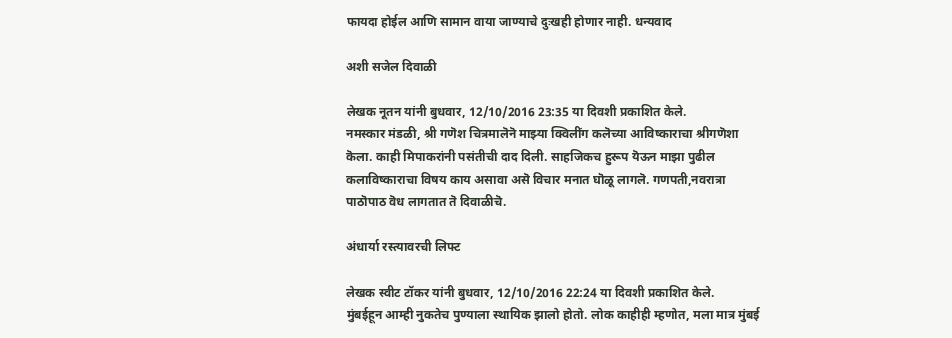फायदा होईल आणि सामान वाया जाण्याचे दुःखही होणार नाही. धन्यवाद

अशी सजेल दिवाळी

लेखक नूतन यांनी बुधवार, 12/10/2016 23:35 या दिवशी प्रकाशित केले.
नमस्कार मंडळी, श्री गणॆश चित्रमालॆनॆ माझ्या क्विलींग कलॆच्या आविष्काराचा श्रीगणॆशा कॆला. काही मिपाकरांनी पसंतीची दाद दिली. साहजिकच हुरूप यॆऊन माझा पुढील कलाविष्काराचा विषय काय असावा असॆ विचार मनात घॊळू लागलॆ. गणपती,नवरात्रा पाठॊपाठ वॆध लागतात तॆ दिवाळीचॆ.

अंधार्या रस्त्यावरची लिफ्ट

लेखक स्वीट टॉकर यांनी बुधवार, 12/10/2016 22:24 या दिवशी प्रकाशित केले.
मुंबईहून आम्ही नुकतेच पुण्याला स्थायिक झालो होतो. लोक काहीही म्हणोत, मला मात्र मुंबई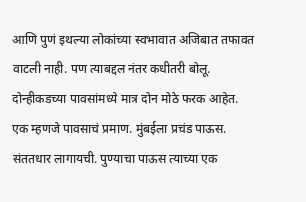आणि पुणं इथल्या लोकांच्या स्वभावात अजिबात तफावत वाटली नाही. पण त्याबद्दल नंतर कधीतरी बोलू. दोन्हीकडच्या पावसांमध्ये मात्र दोन मोठे फरक आहेत. एक म्हणजे पावसाचं प्रमाण. मुंबईला प्रचंड पाऊस. संततधार लागायची. पुण्याचा पाऊस त्याच्या एक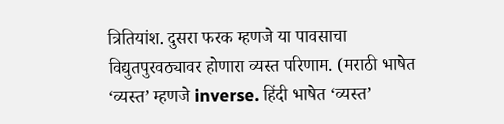त्रितियांश. दुसरा फरक म्हणजे या पावसाचा विद्युतपुरवठ्यावर होणारा व्यस्त परिणाम. (मराठी भाषेत ‘व्यस्त’ म्हणजे inverse. हिंदी भाषेत ‘व्यस्त’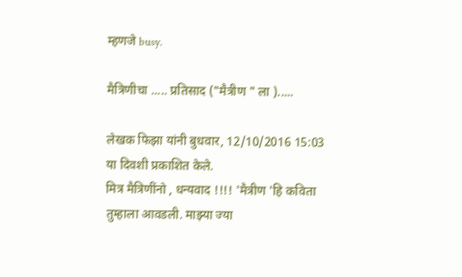म्हणजे busy.

मैत्रिणीचा ..... प्रतिसाद ("मैत्रीण " ला ).....

लेखक फिझा यांनी बुधवार, 12/10/2016 15:03 या दिवशी प्रकाशित केले.
मित्र मैत्रिणींनो , धन्यवाद !!!! 'मैत्रीण 'हि कविता तुम्हाला आवडली. माझ्या ज्या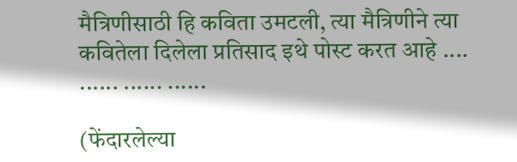मैत्रिणीसाठी हि कविता उमटली, त्या मैत्रिणीने त्या कवितेला दिलेला प्रतिसाद इथे पोस्ट करत आहे .... ...... ...... ......

(फेंदारलेल्या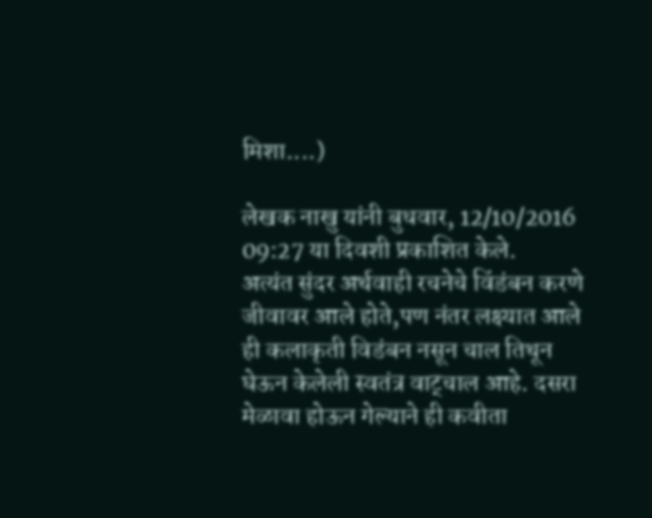मिशा....)

लेखक नाखु यांनी बुधवार, 12/10/2016 09:27 या दिवशी प्रकाशित केले.
अत्यंत सुंदर अर्थवाही रचनेचे विंडंबन करणे जीवावर आले होते,पण नंतर लक्ष्यात आले ही कलाकृती विडंबन नसून चाल तिथून घेऊन केलेली स्वतंत्र वाट्चाल आहे. दसरा मेळावा होऊन गेल्याने ही कवीता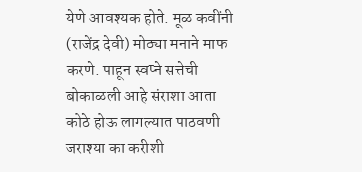येणे आवश्यक होते. मूळ कवींनी (राजेंद्र देवी) मोठ्या मनाने माफ करणे. पाहून स्वप्ने सत्तेची बोकाळली आहे संराशा आता कोठे होऊ लागल्यात पाठवणी जराश्या का करीशी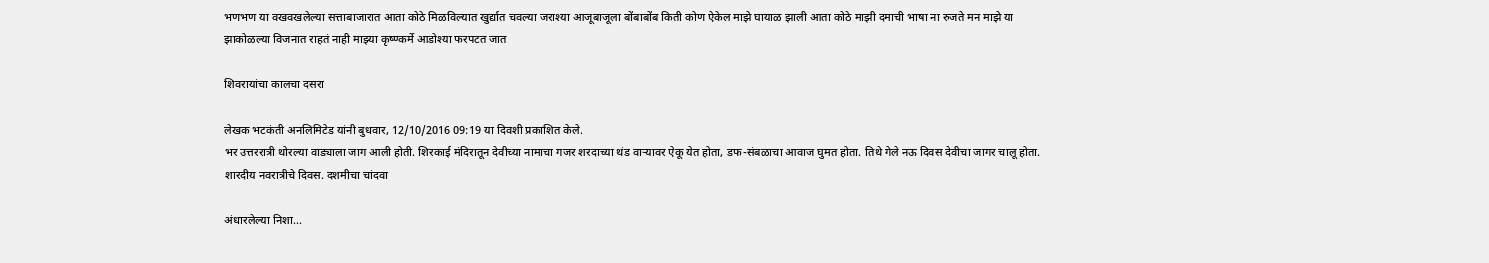भणभण या वखवखलेल्या सत्ताबाजारात आता कोठे मिळविल्यात खुर्द्यात चवल्या जराश्या आजूबाजूला बोंबाबोंब किती कोण ऐकेल माझे घायाळ झाली आता कोठे माझी दमाची भाषा ना रुजते मन माझे या झाकोळल्या विजनात राहतं नाही माझ्या कृष्ण्कर्मे आडोश्या फरपटत जात

शिवरायांचा कालचा दसरा

लेखक भटकंती अनलिमिटेड यांनी बुधवार, 12/10/2016 09:19 या दिवशी प्रकाशित केले.
भर उत्तररात्री थोरल्या वाड्याला जाग आली होती. शिरकाई मंदिरातून देवीच्या नामाचा गजर शरदाच्या थंड वार्‍यावर ऐकू येत होता, डफ-संबळाचा आवाज घुमत होता. तिथे गेले नऊ दिवस देवीचा जागर चालू होता. शारदीय नवरात्रीचे दिवस. दशमीचा चांदवा

अंधारलेल्या निशा...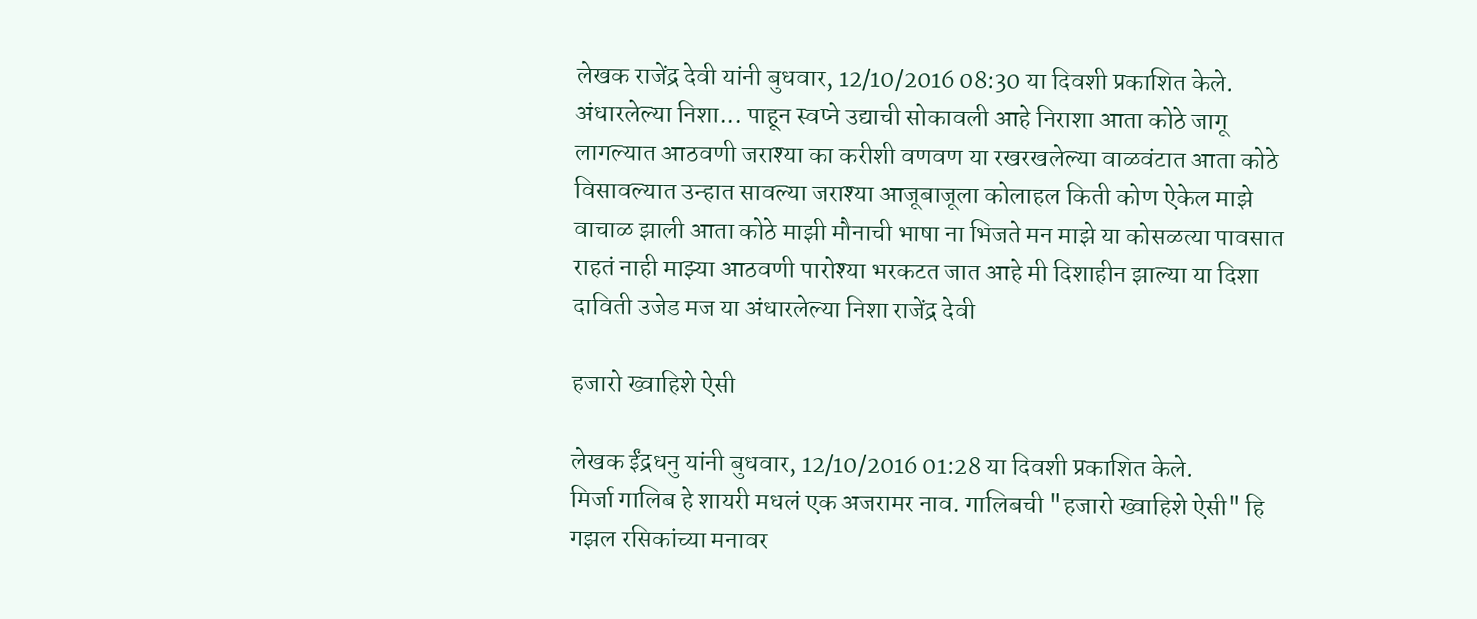लेखक राजेंद्र देवी यांनी बुधवार, 12/10/2016 08:30 या दिवशी प्रकाशित केले.
अंधारलेल्या निशा... पाहून स्वप्ने उद्याची सोकावली आहे निराशा आता कोठे जागू लागल्यात आठवणी जराश्या का करीशी वणवण या रखरखलेल्या वाळवंटात आता कोठे विसावल्यात उन्हात सावल्या जराश्या आजूबाजूला कोलाहल किती कोण ऐकेल माझे वाचाळ झाली आता कोठे माझी मौनाची भाषा ना भिजते मन माझे या कोसळत्या पावसात राहतं नाही माझ्या आठवणी पारोश्या भरकटत जात आहे मी दिशाहीन झाल्या या दिशा दाविती उजेड मज या अंधारलेल्या निशा राजेंद्र देवी

हजारो ख्वाहिशे ऐसी

लेखक ईंद्रधनु यांनी बुधवार, 12/10/2016 01:28 या दिवशी प्रकाशित केले.
मिर्जा गालिब हे शायरी मधलं एक अजरामर नाव. गालिबची "हजारो ख्वाहिशे ऐसी" हि गझल रसिकांच्या मनावर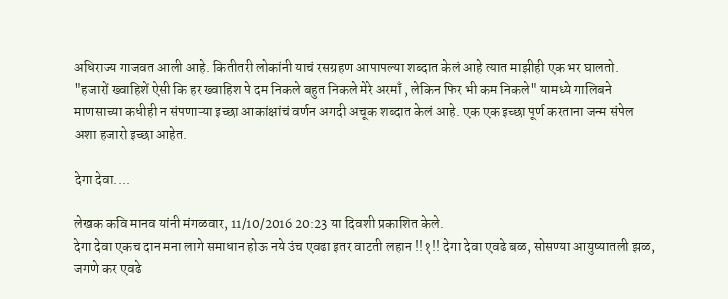अधिराज्य गाजवत आली आहे. कितीतरी लोकांनी याचं रसग्रहण आपापल्या शब्दात केलं आहे त्यात माझीही एक भर घालतो. "हजारों ख्वाहिशें ऐसी कि हर ख्वाहिश पे दम निकले बहुत निकले मेरे अरमाँ , लेकिन फिर भी कम निकले" यामध्ये गालिबने माणसाच्या कधीही न संपणाऱ्या इच्छा आकांक्षांचं वर्णन अगदी अचूक शब्दात केलं आहे. एक एक इच्छा पूर्ण करताना जन्म संपेल अशा हजारो इच्छा आहेत.

देगा देवा....

लेखक कवि मानव यांनी मंगळवार, 11/10/2016 20:23 या दिवशी प्रकाशित केले.
देगा देवा एकच दान मना लागे समाधान होऊ नये उंच एवढा इतर वाटती लहान !!१!! देगा देवा एवढे बळ, सोसण्या आयुष्यातली झळ, जगणे कर एवढे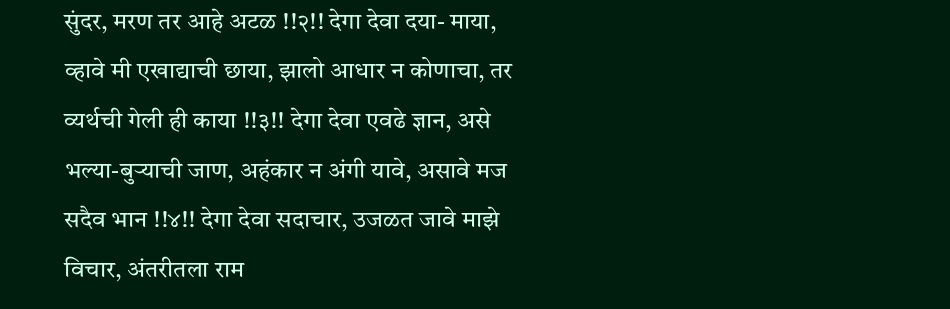सुंदर, मरण तर आहे अटळ !!२!! देगा देवा दया- माया, व्हावे मी एखाद्याची छाया, झालो आधार न कोणाचा, तर व्यर्थची गेली ही काया !!३!! देगा देवा एवढे ज्ञान, असे भल्या-बुऱ्याची जाण, अहंकार न अंगी यावे, असावे मज सदैव भान !!४!! देगा देवा सदाचार, उजळत जावे माझे विचार, अंतरीतला राम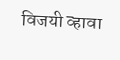विजयी व्हावा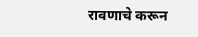रावणाचे करून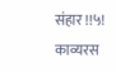संहार !!५!
काव्यरस